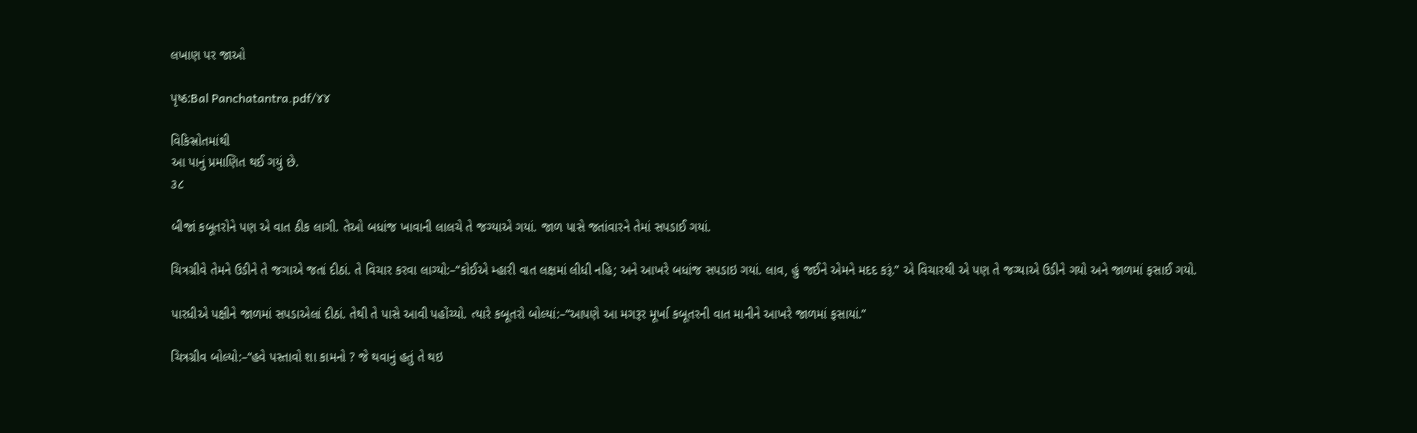લખાણ પર જાઓ

પૃષ્ઠ:Bal Panchatantra.pdf/૪૪

વિકિસ્રોતમાંથી
આ પાનું પ્રમાણિત થઈ ગયું છે.
૩૮

બીજાં કબૂતરોને પણ એ વાત ઠીક લાગી. તેઓ બધાંજ ખાવાની લાલચે તે જગ્યાએ ગયાં. જાળ પાસે જતાંવારને તેમાં સપડાઈ ગયાં.

ચિત્રગ્રીવે તેમને ઉડીને તે જગાએ જતાં દીઠાં. તે વિચાર કરવા લાગ્યો:–“કોઈએ મ્હારી વાત લક્ષમાં લીધી નહિ; અને આખરે બધાંજ સપડાઇ ગયાં. લાવ, હું જઈને એમને મદદ કરૂં.” એ વિચારથી એ પણ તે જગ્યાએ ઉડીને ગયો અને જાળમાં ફસાઈ ગયો.

પારધીએ પક્ષીને જાળમાં સપડાએલાં દીઠાં. તેથી તે પાસે આવી પહોંચ્યો. ત્યારે કબૂતરો બોલ્યાં:–“આપણે આ મગરૂર મૂર્ખા કબૂતરની વાત માનીને આખરે જાળમાં ફસાયાં.”

ચિત્રગ્રીવ બોલ્યો:–“હવે પસ્તાવો શા કામનો ? જે થવાનું હતું તે થઇ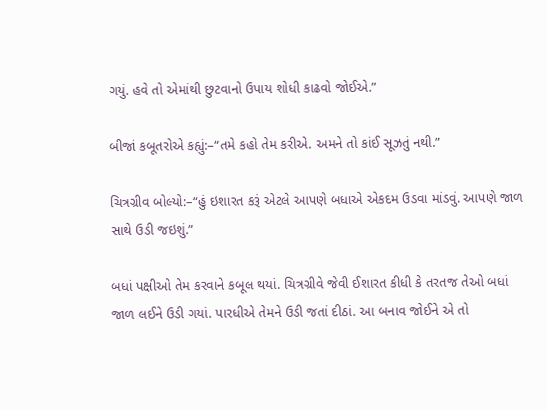ગયું. હવે તો એમાંથી છુટવાનો ઉપાય શોધી કાઢવો જોઈએ.”

બીજાં કબૂતરોએ કહ્યું:–“તમે કહો તેમ કરીએ. અમને તો કાંઈ સૂઝતું નથી.”

ચિત્રગ્રીવ બોલ્યો:–“હું ઇશારત કરૂં એટલે આપણે બધાએ એકદમ ઉડવા માંડવું. આપણે જાળ સાથે ઉડી જઇશું.”

બધાં પક્ષીઓ તેમ કરવાને કબૂલ થયાં. ચિત્રગ્રીવે જેવી ઈશારત કીધી કે તરતજ તેઓ બધાં જાળ લઈને ઉડી ગયાં. પારધીએ તેમને ઉડી જતાં દીઠાં. આ બનાવ જોઈને એ તો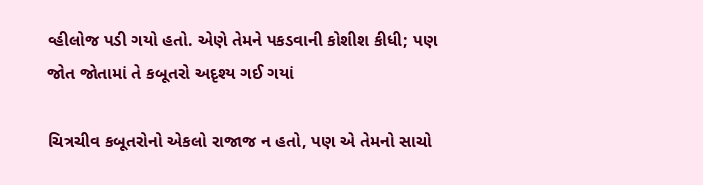વ્હીલોજ પડી ગયો હતો. એણે તેમને પકડવાની કોશીશ કીધી; પણ જોત જોતામાં તે કબૂતરો અદૃશ્ય ગઈ ગયાં

ચિત્રચીવ કબૂતરોનો એકલો રાજાજ ન હતો, પણ એ તેમનો સાચો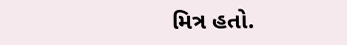મિત્ર હતો.